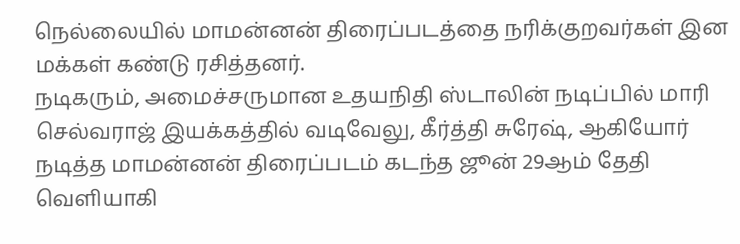நெல்லையில் மாமன்னன் திரைப்படத்தை நரிக்குறவர்கள் இன மக்கள் கண்டு ரசித்தனர்.
நடிகரும், அமைச்சருமான உதயநிதி ஸ்டாலின் நடிப்பில் மாரி செல்வராஜ் இயக்கத்தில் வடிவேலு, கீர்த்தி சுரேஷ், ஆகியோர் நடித்த மாமன்னன் திரைப்படம் கடந்த ஜூன் 29ஆம் தேதி வெளியாகி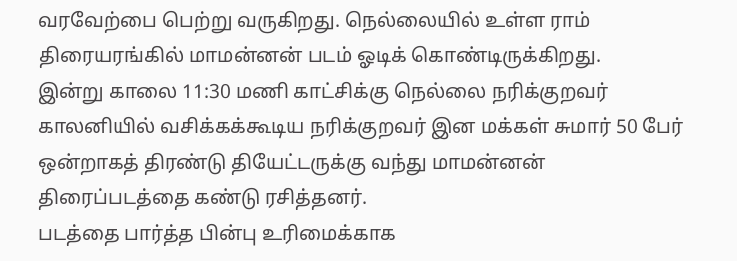வரவேற்பை பெற்று வருகிறது. நெல்லையில் உள்ள ராம் திரையரங்கில் மாமன்னன் படம் ஓடிக் கொண்டிருக்கிறது.
இன்று காலை 11:30 மணி காட்சிக்கு நெல்லை நரிக்குறவர் காலனியில் வசிக்கக்கூடிய நரிக்குறவர் இன மக்கள் சுமார் 50 பேர் ஒன்றாகத் திரண்டு தியேட்டருக்கு வந்து மாமன்னன் திரைப்படத்தை கண்டு ரசித்தனர்.
படத்தை பார்த்த பின்பு உரிமைக்காக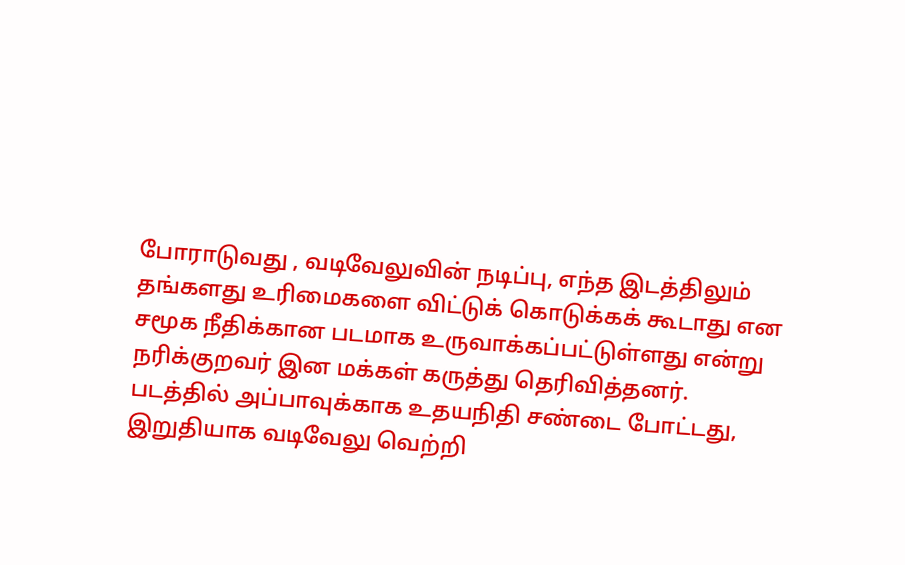போராடுவது , வடிவேலுவின் நடிப்பு, எந்த இடத்திலும் தங்களது உரிமைகளை விட்டுக் கொடுக்கக் கூடாது என சமூக நீதிக்கான படமாக உருவாக்கப்பட்டுள்ளது என்று நரிக்குறவர் இன மக்கள் கருத்து தெரிவித்தனர்.
படத்தில் அப்பாவுக்காக உதயநிதி சண்டை போட்டது, இறுதியாக வடிவேலு வெற்றி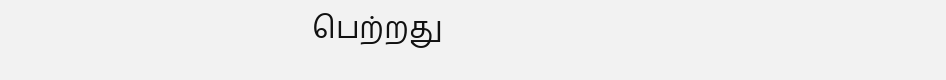பெற்றது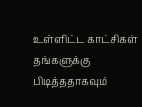உள்ளிட்ட காட்சிகள் தங்களுக்கு பிடித்ததாகவும்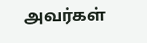அவர்கள்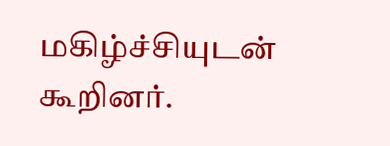மகிழ்ச்சியுடன் கூறினர்.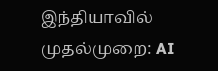இந்தியாவில் முதல்முறை: AI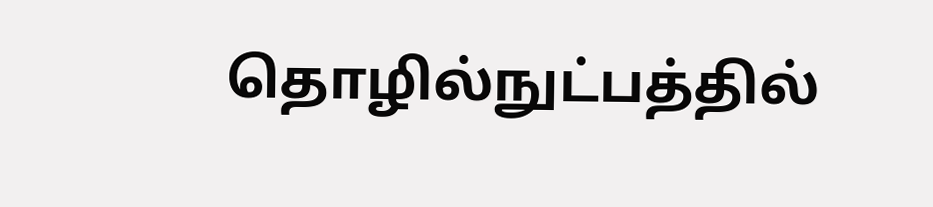தொழில்நுட்பத்தில்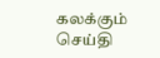கலக்கும் செய்தி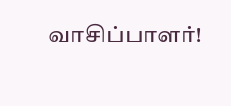வாசிப்பாளர்!